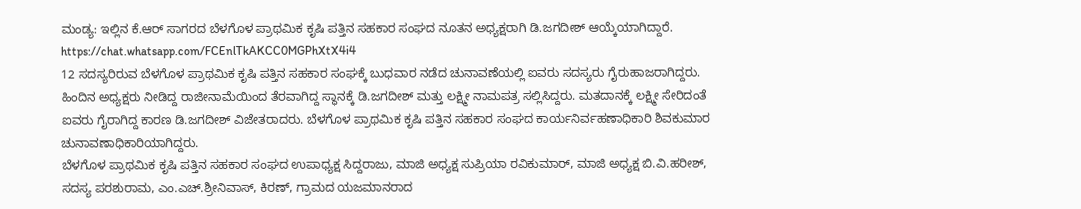ಮಂಡ್ಯ: ಇಲ್ಲಿನ ಕೆ.ಆರ್ ಸಾಗರದ ಬೆಳಗೊಳ ಪ್ರಾಥಮಿಕ ಕೃಷಿ ಪತ್ತಿನ ಸಹಕಾರ ಸಂಘದ ನೂತನ ಅಧ್ಯಕ್ಷರಾಗಿ ಡಿ.ಜಗದೀಶ್ ಆಯ್ಕೆಯಾಗಿದ್ದಾರೆ.
https://chat.whatsapp.com/FCEnlTkAKCC0MGPhXtX4i4
12 ಸದಸ್ಯರಿರುವ ಬೆಳಗೊಳ ಪ್ರಾಥಮಿಕ ಕೃಷಿ ಪತ್ತಿನ ಸಹಕಾರ ಸಂಘಕ್ಕೆ ಬುಧವಾರ ನಡೆದ ಚುನಾವಣೆಯಲ್ಲಿ ಐವರು ಸದಸ್ಯರು ಗೈರುಹಾಜರಾಗಿದ್ದರು. ಹಿಂದಿನ ಅಧ್ಯಕ್ಷರು ನೀಡಿದ್ದ ರಾಜೀನಾಮೆಯಿಂದ ತೆರವಾಗಿದ್ದ ಸ್ಥಾನಕ್ಕೆ ಡಿ.ಜಗದೀಶ್ ಮತ್ತು ಲಕ್ಷ್ಮೀ ನಾಮಪತ್ರ ಸಲ್ಲಿಸಿದ್ದರು. ಮತದಾನಕ್ಕೆ ಲಕ್ಷ್ಮೀ ಸೇರಿದಂತೆ ಐವರು ಗೈರಾಗಿದ್ದ ಕಾರಣ ಡಿ.ಜಗದೀಶ್ ವಿಜೇತರಾದರು. ಬೆಳಗೊಳ ಪ್ರಾಥಮಿಕ ಕೃಷಿ ಪತ್ತಿನ ಸಹಕಾರ ಸಂಘದ ಕಾರ್ಯನಿರ್ವಹಣಾಧಿಕಾರಿ ಶಿವಕುಮಾರ ಚುನಾವಣಾಧಿಕಾರಿಯಾಗಿದ್ದರು.
ಬೆಳಗೊಳ ಪ್ರಾಥಮಿಕ ಕೃಷಿ ಪತ್ತಿನ ಸಹಕಾರ ಸಂಘದ ಉಪಾಧ್ಯಕ್ಷ ಸಿದ್ದರಾಜು, ಮಾಜಿ ಅಧ್ಯಕ್ಷ ಸುಪ್ರಿಯಾ ರವಿಕುಮಾರ್, ಮಾಜಿ ಅಧ್ಯಕ್ಷ ಬಿ.ವಿ.ಹರೀಶ್, ಸದಸ್ಯ ಪರಶುರಾಮ, ಎಂ.ಎಚ್.ಶ್ರೀನಿವಾಸ್, ಕಿರಣ್, ಗ್ರಾಮದ ಯಜಮಾನರಾದ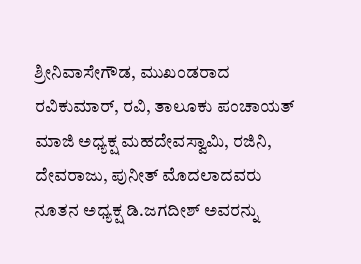ಶ್ರೀನಿವಾಸೇಗೌಡ, ಮುಖಂಡರಾದ ರವಿಕುಮಾರ್, ರವಿ, ತಾಲೂಕು ಪಂಚಾಯತ್ ಮಾಜಿ ಅಧ್ಯಕ್ಷ ಮಹದೇವಸ್ವಾಮಿ, ರಜಿನಿ, ದೇವರಾಜು, ಪುನೀತ್ ಮೊದಲಾದವರು ನೂತನ ಅಧ್ಯಕ್ಷ ಡಿ.ಜಗದೀಶ್ ಅವರನ್ನು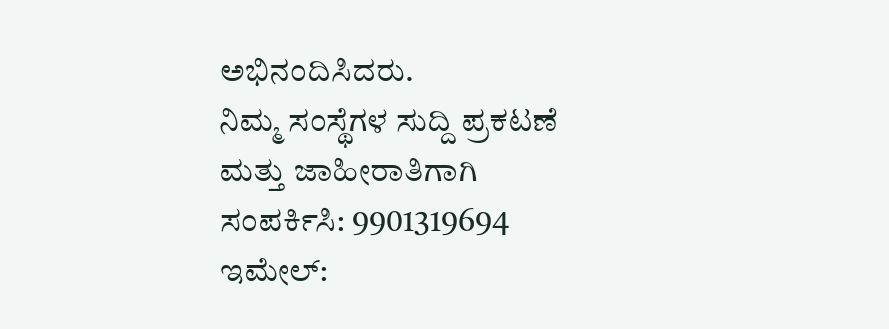ಅಭಿನಂದಿಸಿದರು.
ನಿಮ್ಮ ಸಂಸ್ಥೆಗಳ ಸುದ್ದಿ ಪ್ರಕಟಣೆ ಮತ್ತು ಜಾಹೀರಾತಿಗಾಗಿ ಸಂಪರ್ಕಿಸಿ: 9901319694
ಇಮೇಲ್: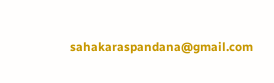sahakaraspandana@gmail.com